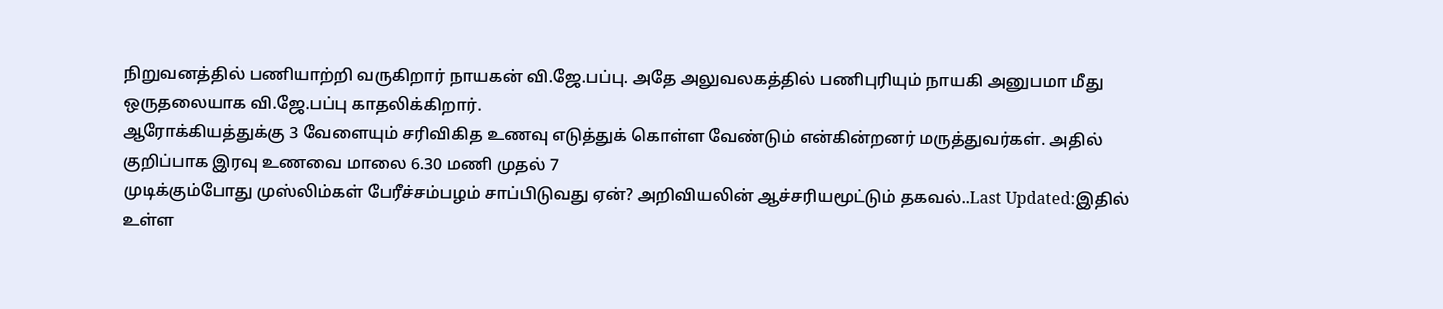நிறுவனத்தில் பணியாற்றி வருகிறார் நாயகன் வி.ஜே.பப்பு. அதே அலுவலகத்தில் பணிபுரியும் நாயகி அனுபமா மீது ஒருதலையாக வி.ஜே.பப்பு காதலிக்கிறார்.
ஆரோக்கியத்துக்கு 3 வேளையும் சரிவிகித உணவு எடுத்துக் கொள்ள வேண்டும் என்கின்றனர் மருத்துவர்கள். அதில் குறிப்பாக இரவு உணவை மாலை 6.30 மணி முதல் 7
முடிக்கும்போது முஸ்லிம்கள் பேரீச்சம்பழம் சாப்பிடுவது ஏன்? அறிவியலின் ஆச்சரியமூட்டும் தகவல்..Last Updated:இதில் உள்ள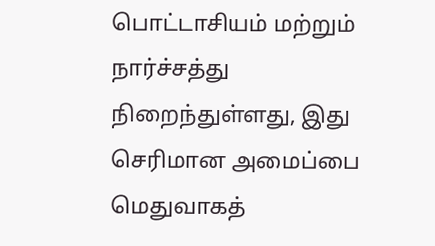பொட்டாசியம் மற்றும்
நார்ச்சத்து நிறைந்துள்ளது, இது செரிமான அமைப்பை மெதுவாகத்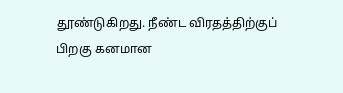தூண்டுகிறது. நீண்ட விரதத்திற்குப் பிறகு கனமான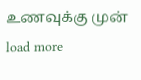உணவுக்கு முன்
load more